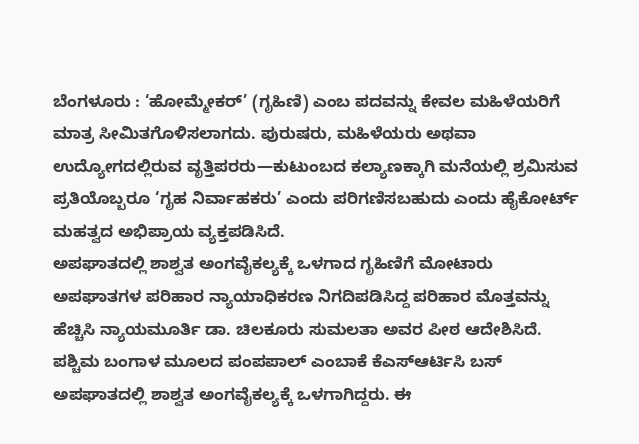ಬೆಂಗಳೂರು : ‘ಹೋಮ್ಮೇಕರ್’ (ಗೃಹಿಣಿ) ಎಂಬ ಪದವನ್ನು ಕೇವಲ ಮಹಿಳೆಯರಿಗೆ ಮಾತ್ರ ಸೀಮಿತಗೊಳಿಸಲಾಗದು. ಪುರುಷರು, ಮಹಿಳೆಯರು ಅಥವಾ ಉದ್ಯೋಗದಲ್ಲಿರುವ ವೃತ್ತಿಪರರು—ಕುಟುಂಬದ ಕಲ್ಯಾಣಕ್ಕಾಗಿ ಮನೆಯಲ್ಲಿ ಶ್ರಮಿಸುವ ಪ್ರತಿಯೊಬ್ಬರೂ ‘ಗೃಹ ನಿರ್ವಾಹಕರು’ ಎಂದು ಪರಿಗಣಿಸಬಹುದು ಎಂದು ಹೈಕೋರ್ಟ್ ಮಹತ್ವದ ಅಭಿಪ್ರಾಯ ವ್ಯಕ್ತಪಡಿಸಿದೆ.
ಅಪಘಾತದಲ್ಲಿ ಶಾಶ್ವತ ಅಂಗವೈಕಲ್ಯಕ್ಕೆ ಒಳಗಾದ ಗೃಹಿಣಿಗೆ ಮೋಟಾರು ಅಪಘಾತಗಳ ಪರಿಹಾರ ನ್ಯಾಯಾಧಿಕರಣ ನಿಗದಿಪಡಿಸಿದ್ದ ಪರಿಹಾರ ಮೊತ್ತವನ್ನು ಹೆಚ್ಚಿಸಿ ನ್ಯಾಯಮೂರ್ತಿ ಡಾ. ಚಿಲಕೂರು ಸುಮಲತಾ ಅವರ ಪೀಠ ಆದೇಶಿಸಿದೆ.
ಪಶ್ಚಿಮ ಬಂಗಾಳ ಮೂಲದ ಪಂಪಪಾಲ್ ಎಂಬಾಕೆ ಕೆಎಸ್ಆರ್ಟಿಸಿ ಬಸ್ ಅಪಘಾತದಲ್ಲಿ ಶಾಶ್ವತ ಅಂಗವೈಕಲ್ಯಕ್ಕೆ ಒಳಗಾಗಿದ್ದರು. ಈ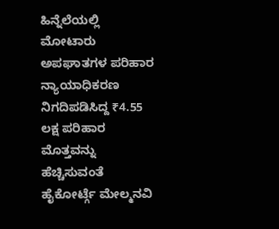ಹಿನ್ನೆಲೆಯಲ್ಲಿ ಮೋಟಾರು ಅಪಘಾತಗಳ ಪರಿಹಾರ ನ್ಯಾಯಾಧಿಕರಣ ನಿಗದಿಪಡಿಸಿದ್ದ ₹4.55 ಲಕ್ಷ ಪರಿಹಾರ ಮೊತ್ತವನ್ನು ಹೆಚ್ಚಿಸುವಂತೆ ಹೈಕೋರ್ಟ್ಗೆ ಮೇಲ್ಮನವಿ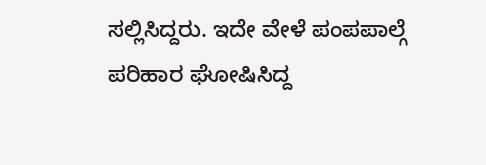ಸಲ್ಲಿಸಿದ್ದರು. ಇದೇ ವೇಳೆ ಪಂಪಪಾಲ್ಗೆ ಪರಿಹಾರ ಘೋಷಿಸಿದ್ದ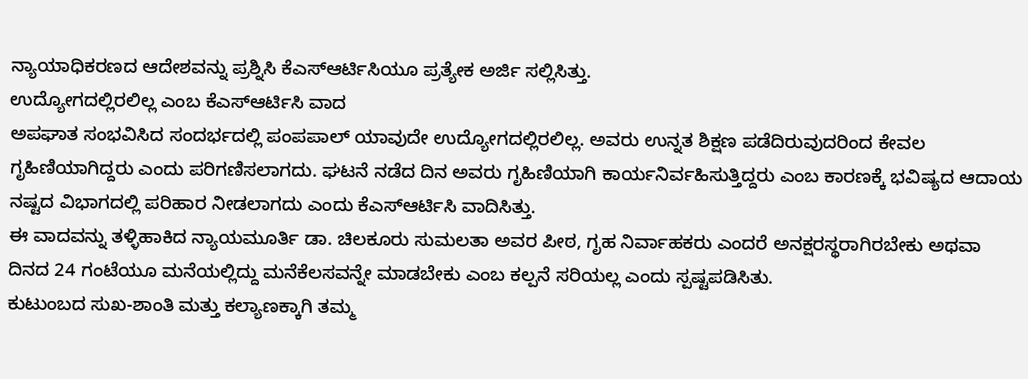ನ್ಯಾಯಾಧಿಕರಣದ ಆದೇಶವನ್ನು ಪ್ರಶ್ನಿಸಿ ಕೆಎಸ್ಆರ್ಟಿಸಿಯೂ ಪ್ರತ್ಯೇಕ ಅರ್ಜಿ ಸಲ್ಲಿಸಿತ್ತು.
ಉದ್ಯೋಗದಲ್ಲಿರಲಿಲ್ಲ ಎಂಬ ಕೆಎಸ್ಆರ್ಟಿಸಿ ವಾದ
ಅಪಘಾತ ಸಂಭವಿಸಿದ ಸಂದರ್ಭದಲ್ಲಿ ಪಂಪಪಾಲ್ ಯಾವುದೇ ಉದ್ಯೋಗದಲ್ಲಿರಲಿಲ್ಲ. ಅವರು ಉನ್ನತ ಶಿಕ್ಷಣ ಪಡೆದಿರುವುದರಿಂದ ಕೇವಲ ಗೃಹಿಣಿಯಾಗಿದ್ದರು ಎಂದು ಪರಿಗಣಿಸಲಾಗದು. ಘಟನೆ ನಡೆದ ದಿನ ಅವರು ಗೃಹಿಣಿಯಾಗಿ ಕಾರ್ಯನಿರ್ವಹಿಸುತ್ತಿದ್ದರು ಎಂಬ ಕಾರಣಕ್ಕೆ ಭವಿಷ್ಯದ ಆದಾಯ ನಷ್ಟದ ವಿಭಾಗದಲ್ಲಿ ಪರಿಹಾರ ನೀಡಲಾಗದು ಎಂದು ಕೆಎಸ್ಆರ್ಟಿಸಿ ವಾದಿಸಿತ್ತು.
ಈ ವಾದವನ್ನು ತಳ್ಳಿಹಾಕಿದ ನ್ಯಾಯಮೂರ್ತಿ ಡಾ. ಚಿಲಕೂರು ಸುಮಲತಾ ಅವರ ಪೀಠ, ಗೃಹ ನಿರ್ವಾಹಕರು ಎಂದರೆ ಅನಕ್ಷರಸ್ಥರಾಗಿರಬೇಕು ಅಥವಾ ದಿನದ 24 ಗಂಟೆಯೂ ಮನೆಯಲ್ಲಿದ್ದು ಮನೆಕೆಲಸವನ್ನೇ ಮಾಡಬೇಕು ಎಂಬ ಕಲ್ಪನೆ ಸರಿಯಲ್ಲ ಎಂದು ಸ್ಪಷ್ಟಪಡಿಸಿತು.
ಕುಟುಂಬದ ಸುಖ-ಶಾಂತಿ ಮತ್ತು ಕಲ್ಯಾಣಕ್ಕಾಗಿ ತಮ್ಮ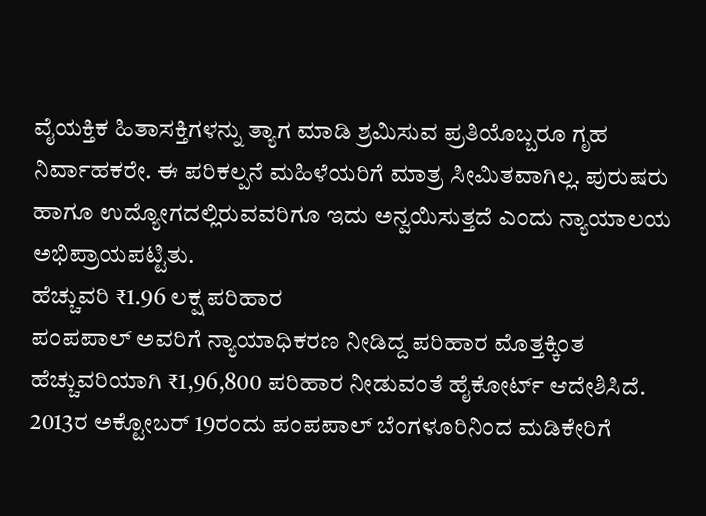ವೈಯಕ್ತಿಕ ಹಿತಾಸಕ್ತಿಗಳನ್ನು ತ್ಯಾಗ ಮಾಡಿ ಶ್ರಮಿಸುವ ಪ್ರತಿಯೊಬ್ಬರೂ ಗೃಹ ನಿರ್ವಾಹಕರೇ. ಈ ಪರಿಕಲ್ಪನೆ ಮಹಿಳೆಯರಿಗೆ ಮಾತ್ರ ಸೀಮಿತವಾಗಿಲ್ಲ. ಪುರುಷರು ಹಾಗೂ ಉದ್ಯೋಗದಲ್ಲಿರುವವರಿಗೂ ಇದು ಅನ್ವಯಿಸುತ್ತದೆ ಎಂದು ನ್ಯಾಯಾಲಯ ಅಭಿಪ್ರಾಯಪಟ್ಟಿತು.
ಹೆಚ್ಚುವರಿ ₹1.96 ಲಕ್ಷ ಪರಿಹಾರ
ಪಂಪಪಾಲ್ ಅವರಿಗೆ ನ್ಯಾಯಾಧಿಕರಣ ನೀಡಿದ್ದ ಪರಿಹಾರ ಮೊತ್ತಕ್ಕಿಂತ ಹೆಚ್ಚುವರಿಯಾಗಿ ₹1,96,800 ಪರಿಹಾರ ನೀಡುವಂತೆ ಹೈಕೋರ್ಟ್ ಆದೇಶಿಸಿದೆ.
2013ರ ಅಕ್ಟೋಬರ್ 19ರಂದು ಪಂಪಪಾಲ್ ಬೆಂಗಳೂರಿನಿಂದ ಮಡಿಕೇರಿಗೆ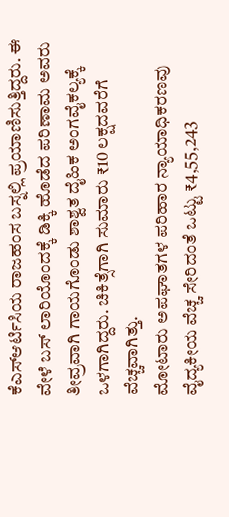ಕೆಎಸ್ಆರ್ಟಿಸಿಯ ರಾಜಹಂಸ ಬಸ್ನಲ್ಲಿ ಪ್ರಯಾಣಿಸುತ್ತಿದ್ದರು. ಈ ವೇಳೆ ಬಸ್ ಲಾರಿಯೊಂದಕ್ಕೆ ಡಿಕ್ಕಿ ಹೊಡೆದ ಪರಿಣಾಮ ಅವರು ತೀವ್ರವಾಗಿ ಗಾಯಗೊಂಡು ಶಾಶ್ವತ ದೈಹಿಕ ಅಂಗವೈಕಲ್ಯಕ್ಕೆ ಒಳಗಾಗಿದ್ದರು. ಚಿಕಿತ್ಸೆಗಾಗಿ ಸುಮಾರು ₹10 ಲಕ್ಷದವರೆಗೆ ವೆಚ್ಚವಾಗಿತ್ತು.
ಮೋಟಾರು ಅಪಘಾತಗಳ ಪರಿಹಾರ ನ್ಯಾಯಾಧಿಕರಣವು ವೈದ್ಯಕೀಯ ವೆಚ್ಚ ಸೇರಿದಂತೆ ಒಟ್ಟು ₹4,55,243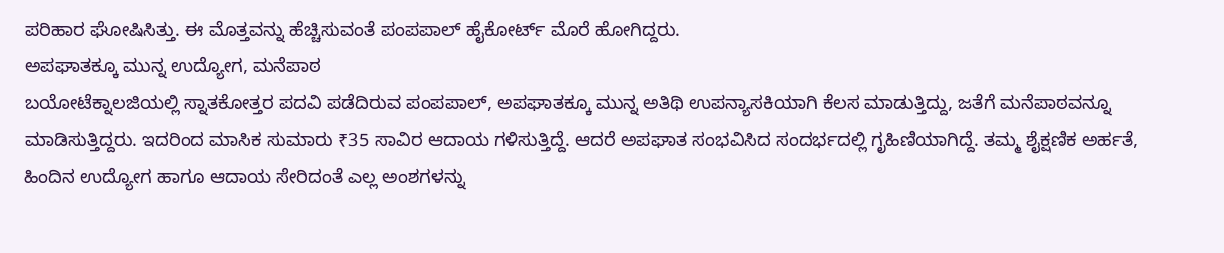ಪರಿಹಾರ ಘೋಷಿಸಿತ್ತು. ಈ ಮೊತ್ತವನ್ನು ಹೆಚ್ಚಿಸುವಂತೆ ಪಂಪಪಾಲ್ ಹೈಕೋರ್ಟ್ ಮೊರೆ ಹೋಗಿದ್ದರು.
ಅಪಘಾತಕ್ಕೂ ಮುನ್ನ ಉದ್ಯೋಗ, ಮನೆಪಾಠ
ಬಯೋಟೆಕ್ನಾಲಜಿಯಲ್ಲಿ ಸ್ನಾತಕೋತ್ತರ ಪದವಿ ಪಡೆದಿರುವ ಪಂಪಪಾಲ್, ಅಪಘಾತಕ್ಕೂ ಮುನ್ನ ಅತಿಥಿ ಉಪನ್ಯಾಸಕಿಯಾಗಿ ಕೆಲಸ ಮಾಡುತ್ತಿದ್ದು, ಜತೆಗೆ ಮನೆಪಾಠವನ್ನೂ ಮಾಡಿಸುತ್ತಿದ್ದರು. ಇದರಿಂದ ಮಾಸಿಕ ಸುಮಾರು ₹35 ಸಾವಿರ ಆದಾಯ ಗಳಿಸುತ್ತಿದ್ದೆ. ಆದರೆ ಅಪಘಾತ ಸಂಭವಿಸಿದ ಸಂದರ್ಭದಲ್ಲಿ ಗೃಹಿಣಿಯಾಗಿದ್ದೆ. ತಮ್ಮ ಶೈಕ್ಷಣಿಕ ಅರ್ಹತೆ, ಹಿಂದಿನ ಉದ್ಯೋಗ ಹಾಗೂ ಆದಾಯ ಸೇರಿದಂತೆ ಎಲ್ಲ ಅಂಶಗಳನ್ನು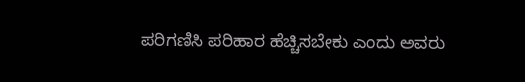ಪರಿಗಣಿಸಿ ಪರಿಹಾರ ಹೆಚ್ಚಿಸಬೇಕು ಎಂದು ಅವರು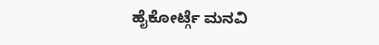ಹೈಕೋರ್ಟ್ಗೆ ಮನವಿ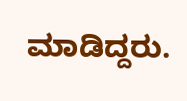ಮಾಡಿದ್ದರು.